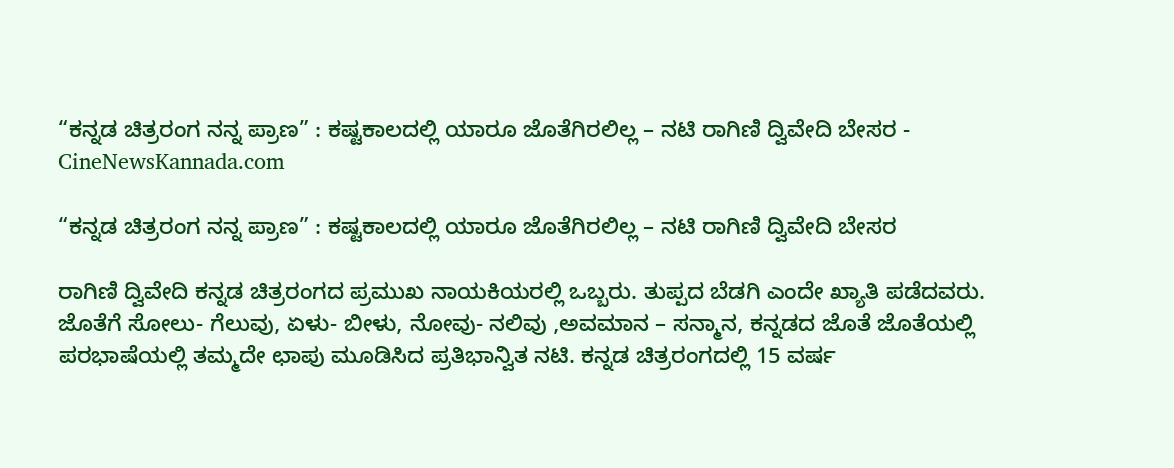“ಕನ್ನಡ ಚಿತ್ರರಂಗ ನನ್ನ ಪ್ರಾಣ” : ಕಷ್ಟಕಾಲದಲ್ಲಿ ಯಾರೂ ಜೊತೆಗಿರಲಿಲ್ಲ – ನಟಿ ರಾಗಿಣಿ ದ್ವಿವೇದಿ ಬೇಸರ - CineNewsKannada.com

“ಕನ್ನಡ ಚಿತ್ರರಂಗ ನನ್ನ ಪ್ರಾಣ” : ಕಷ್ಟಕಾಲದಲ್ಲಿ ಯಾರೂ ಜೊತೆಗಿರಲಿಲ್ಲ – ನಟಿ ರಾಗಿಣಿ ದ್ವಿವೇದಿ ಬೇಸರ

ರಾಗಿಣಿ ದ್ವಿವೇದಿ ಕನ್ನಡ ಚಿತ್ರರಂಗದ ಪ್ರಮುಖ ನಾಯಕಿಯರಲ್ಲಿ ಒಬ್ಬರು. ತುಪ್ಪದ ಬೆಡಗಿ ಎಂದೇ ಖ್ಯಾತಿ ಪಡೆದವರು. ಜೊತೆಗೆ ಸೋಲು- ಗೆಲುವು, ಏಳು- ಬೀಳು, ನೋವು- ನಲಿವು ,ಅವಮಾನ – ಸನ್ಮಾನ, ಕನ್ನಡದ ಜೊತೆ ಜೊತೆಯಲ್ಲಿ ಪರಭಾಷೆಯಲ್ಲಿ ತಮ್ಮದೇ ಛಾಪು ಮೂಡಿಸಿದ ಪ್ರತಿಭಾನ್ವಿತ ನಟಿ. ಕನ್ನಡ ಚಿತ್ರರಂಗದಲ್ಲಿ 15 ವರ್ಷ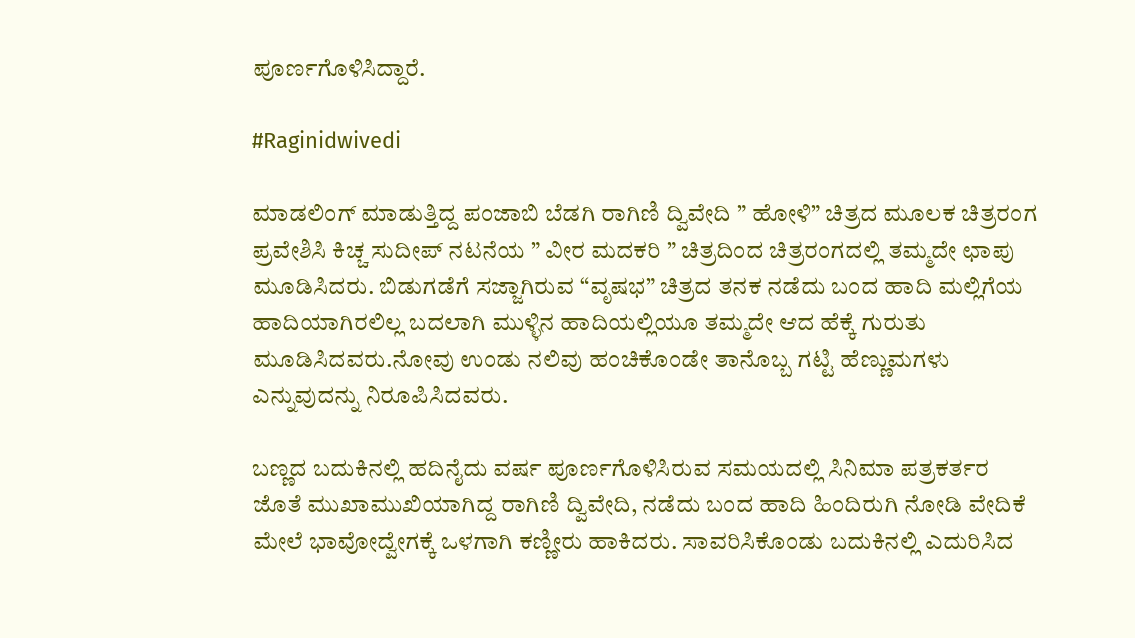ಪೂರ್ಣಗೊಳಿಸಿದ್ದಾರೆ.

#Raginidwivedi

ಮಾಡಲಿಂಗ್ ಮಾಡುತ್ತಿದ್ದ ಪಂಜಾಬಿ ಬೆಡಗಿ ರಾಗಿಣಿ ದ್ವಿವೇದಿ ” ಹೋಳಿ” ಚಿತ್ರದ ಮೂಲಕ ಚಿತ್ರರಂಗ ಪ್ರವೇಶಿಸಿ ಕಿಚ್ಚ ಸುದೀಪ್ ನಟನೆಯ ” ವೀರ ಮದಕರಿ ” ಚಿತ್ರದಿಂದ ಚಿತ್ರರಂಗದಲ್ಲಿ ತಮ್ಮದೇ ಛಾಪು ಮೂಡಿಸಿದರು. ಬಿಡುಗಡೆಗೆ ಸಜ್ಜಾಗಿರುವ “ವೃಷಭ” ಚಿತ್ರದ ತನಕ ನಡೆದು ಬಂದ ಹಾದಿ ಮಲ್ಲಿಗೆಯ ಹಾದಿಯಾಗಿರಲಿಲ್ಲ ಬದಲಾಗಿ ಮುಳ್ಳಿನ ಹಾದಿಯಲ್ಲಿಯೂ ತಮ್ಮದೇ ಆದ ಹೆಕ್ಕೆ ಗುರುತು ಮೂಡಿಸಿದವರು.ನೋವು ಉಂಡು ನಲಿವು ಹಂಚಿಕೊಂಡೇ ತಾನೊಬ್ಬ ಗಟ್ಟಿ ಹೆಣ್ಣುಮಗಳು ಎನ್ನುವುದನ್ನು ನಿರೂಪಿಸಿದವರು.

ಬಣ್ಣದ ಬದುಕಿನಲ್ಲಿ ಹದಿನೈದು ವರ್ಷ ಪೂರ್ಣಗೊಳಿಸಿರುವ ಸಮಯದಲ್ಲಿ ಸಿನಿಮಾ ಪತ್ರಕರ್ತರ ಜೊತೆ ಮುಖಾಮುಖಿಯಾಗಿದ್ದ ರಾಗಿಣಿ ದ್ವಿವೇದಿ, ನಡೆದು ಬಂದ ಹಾದಿ ಹಿಂದಿರುಗಿ ನೋಡಿ ವೇದಿಕೆ ಮೇಲೆ ಭಾವೋದ್ವೇಗಕ್ಕೆ ಒಳಗಾಗಿ ಕಣ್ಣೀರು ಹಾಕಿದರು. ಸಾವರಿಸಿಕೊಂಡು ಬದುಕಿನಲ್ಲಿ ಎದುರಿಸಿದ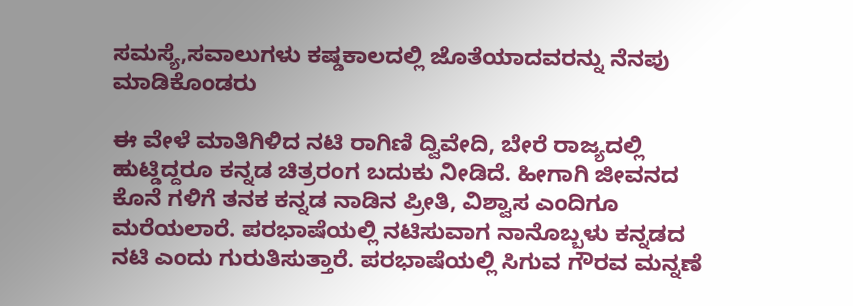ಸಮಸ್ಯೆ,ಸವಾಲುಗಳು ಕಷ್ಡಕಾಲದಲ್ಲಿ ಜೊತೆಯಾದವರನ್ನು ನೆನಪು ಮಾಡಿಕೊಂಡರು

ಈ ವೇಳೆ ಮಾತಿಗಿಳಿದ ನಟಿ ರಾಗಿಣಿ ದ್ವಿವೇದಿ, ಬೇರೆ ರಾಜ್ಯದಲ್ಲಿ ಹುಟ್ಡಿದ್ದರೂ ಕನ್ನಡ ಚಿತ್ರರಂಗ ಬದುಕು ನೀಡಿದೆ. ಹೀಗಾಗಿ ಜೀವನದ ಕೊನೆ ಗಳಿಗೆ ತನಕ ಕನ್ನಡ ನಾಡಿನ ಪ್ರೀತಿ, ವಿಶ್ವಾಸ ಎಂದಿಗೂ ಮರೆಯಲಾರೆ. ಪರಭಾಷೆಯಲ್ಲಿ ನಟಿಸುವಾಗ ನಾನೊಬ್ಬಳು ಕನ್ನಡದ ನಟಿ ಎಂದು ಗುರುತಿಸುತ್ತಾರೆ. ಪರಭಾಷೆಯಲ್ಲಿ ಸಿಗುವ ಗೌರವ ಮನ್ನಣೆ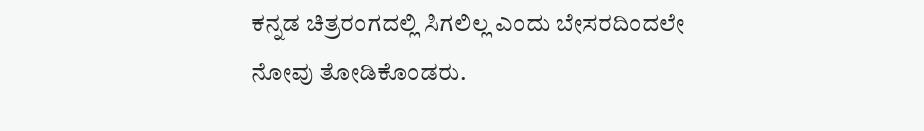ಕನ್ನಡ ಚಿತ್ರರಂಗದಲ್ಲಿ ಸಿಗಲಿಲ್ಲ ಎಂದು ಬೇಸರದಿಂದಲೇ ನೋವು ತೋಡಿಕೊಂಡರು.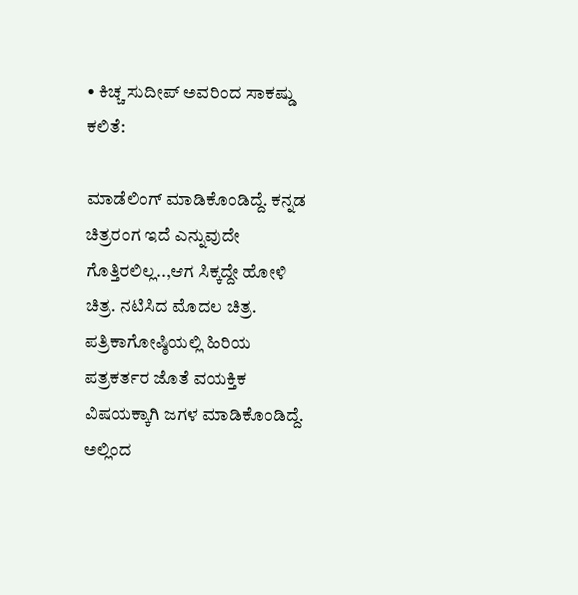• ಕಿಚ್ಚ ಸುದೀಪ್ ಅವರಿಂದ ಸಾಕಷ್ಡು ಕಲಿತೆ:

ಮಾಡೆಲಿಂಗ್ ಮಾಡಿಕೊಂಡಿದ್ದೆ. ಕನ್ನಡ ಚಿತ್ರರಂಗ ಇದೆ ಎನ್ನುವುದೇ ಗೊತ್ತಿರಲಿಲ್ಲ..,ಆಗ ಸಿಕ್ಕದ್ದೇ ಹೋಳಿ ಚಿತ್ರ. ನಟಿಸಿದ ಮೊದಲ ಚಿತ್ರ. ಪತ್ರಿಕಾಗೋಷ್ಠಿಯಲ್ಲಿ ಹಿರಿಯ ಪತ್ರಕರ್ತರ ಜೊತೆ ವಯಕ್ತಿಕ ವಿಷಯಕ್ಕಾಗಿ ಜಗಳ ಮಾಡಿಕೊಂಡಿದ್ದೆ. ಅಲ್ಲಿಂದ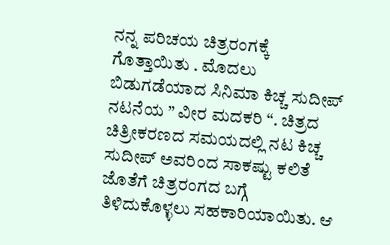ನನ್ನ ಪರಿಚಯ ಚಿತ್ರರಂಗಕ್ಕೆ ಗೊತ್ತಾಯಿತು . ಮೊದಲು ಬಿಡುಗಡೆಯಾದ ಸಿನಿಮಾ ಕಿಚ್ಚ ಸುದೀಪ್ ನಟನೆಯ ” ವೀರ ಮದಕರಿ “. ಚಿತ್ರದ ಚಿತ್ರೀಕರಣದ ಸಮಯದಲ್ಲಿ ನಟ ಕಿಚ್ಚ ಸುದೀಪ್ ಅವರಿಂದ ಸಾಕಷ್ಟು ಕಲಿತೆ ಜೊತೆಗೆ ಚಿತ್ರರಂಗದ ಬಗ್ಗೆ ತಿಳಿದುಕೊಳ್ಳಲು ಸಹಕಾರಿಯಾಯಿತು. ಆ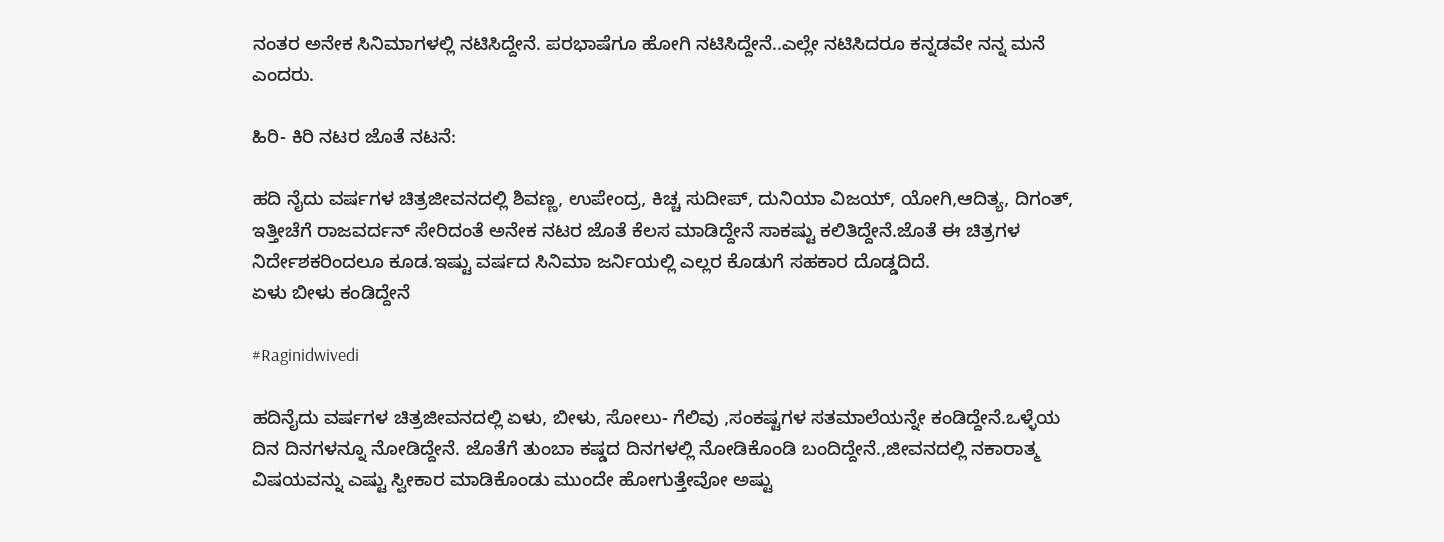ನಂತರ ಅನೇಕ ಸಿನಿಮಾಗಳಲ್ಲಿ ನಟಿಸಿದ್ದೇನೆ. ಪರಭಾಷೆಗೂ ಹೋಗಿ ನಟಿಸಿದ್ದೇನೆ..ಎಲ್ಲೇ ನಟಿಸಿದರೂ ಕನ್ನಡವೇ ನನ್ನ ಮನೆ ಎಂದರು.

ಹಿರಿ- ಕಿರಿ ನಟರ ಜೊತೆ ನಟನೆ:

ಹದಿ ನೈದು ವರ್ಷಗಳ ಚಿತ್ರಜೀವನದಲ್ಲಿ ಶಿವಣ್ಣ, ಉಪೇಂದ್ರ, ಕಿಚ್ಚ ಸುದೀಪ್, ದುನಿಯಾ ವಿಜಯ್, ಯೋಗಿ,ಆದಿತ್ಯ, ದಿಗಂತ್, ಇತ್ತೀಚೆಗೆ ರಾಜವರ್ದನ್ ಸೇರಿದಂತೆ ಅನೇಕ ನಟರ ಜೊತೆ ಕೆಲಸ ಮಾಡಿದ್ದೇನೆ ಸಾಕಷ್ಟು ಕಲಿತಿದ್ದೇನೆ.ಜೊತೆ ಈ ಚಿತ್ರಗಳ ನಿರ್ದೇಶಕರಿಂದಲೂ ಕೂಡ.ಇಷ್ಟು ವರ್ಷದ ಸಿನಿಮಾ ಜರ್ನಿಯಲ್ಲಿ ಎಲ್ಲರ ಕೊಡುಗೆ ಸಹಕಾರ ದೊಡ್ಡದಿದೆ.
ಏಳು ಬೀಳು ಕಂಡಿದ್ದೇನೆ

#Raginidwivedi

ಹದಿನೈದು ವರ್ಷಗಳ ಚಿತ್ರಜೀವನದಲ್ಲಿ ಏಳು, ಬೀಳು, ಸೋಲು- ಗೆಲಿವು ,ಸಂಕಷ್ಟಗಳ ಸತಮಾಲೆಯನ್ನೇ ಕಂಡಿದ್ದೇನೆ.ಒಳ್ಳೆಯ ದಿನ ದಿನಗಳನ್ನೂ ನೋಡಿದ್ದೇನೆ. ಜೊತೆಗೆ ತುಂಬಾ ಕಷ್ಡದ ದಿನಗಳಲ್ಲಿ ನೋಡಿಕೊಂಡಿ ಬಂದಿದ್ದೇನೆ.,ಜೀವನದಲ್ಲಿ ನಕಾರಾತ್ಮ ವಿಷಯವನ್ನು ಎಷ್ಟು ಸ್ವೀಕಾರ ಮಾಡಿಕೊಂಡು ಮುಂದೇ ಹೋಗುತ್ತೇವೋ ಅಷ್ಟು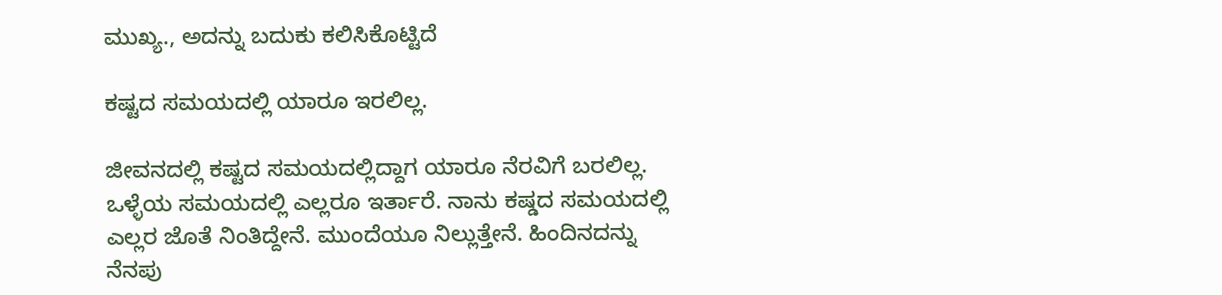ಮುಖ್ಯ., ಅದನ್ನು ಬದುಕು ಕಲಿಸಿಕೊಟ್ಟಿದೆ

ಕಷ್ಟದ ಸಮಯದಲ್ಲಿ ಯಾರೂ ಇರಲಿಲ್ಲ.

ಜೀವನದಲ್ಲಿ ಕಷ್ಟದ ಸಮಯದಲ್ಲಿದ್ದಾಗ ಯಾರೂ ನೆರವಿಗೆ ಬರಲಿಲ್ಲ. ಒಳ್ಳೆಯ ಸಮಯದಲ್ಲಿ ಎಲ್ಲರೂ ಇರ್ತಾರೆ. ನಾನು ಕಷ್ಡದ ಸಮಯದಲ್ಲಿ ಎಲ್ಲರ ಜೊತೆ ನಿಂತಿದ್ದೇನೆ. ಮುಂದೆಯೂ ನಿಲ್ಲುತ್ತೇನೆ. ಹಿಂದಿನದನ್ನು ನೆನಪು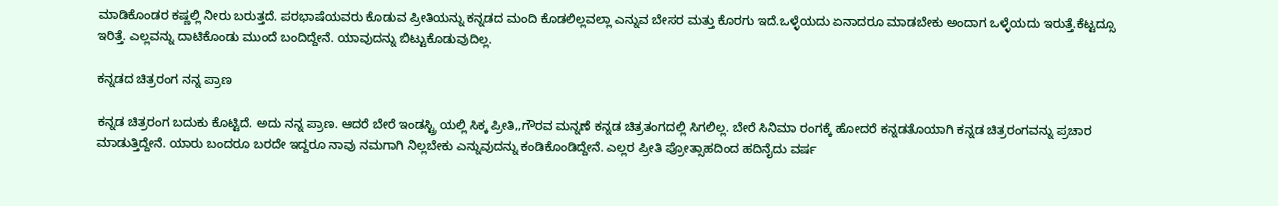ಮಾಡಿಕೊಂಡರ ಕಷ್ಣಲ್ಲಿ ನೀರು ಬರುತ್ತದೆ. ಪರಭಾಷೆಯವರು ಕೊಡುವ ಪ್ರೀತಿಯನ್ನು ಕನ್ನಡದ ಮಂದಿ ಕೊಡಲಿಲ್ಲವಲ್ಲಾ ಎನ್ನುವ ಬೇಸರ ಮತ್ತು ಕೊರಗು ಇದೆ.ಒಳ್ಳೆಯದು ಏನಾದರೂ ಮಾಡಬೇಕು ಅಂದಾಗ ಒಳ್ಳೆಯದು ಇರುತ್ತೆ.ಕೆಟ್ಟದ್ಸೂ ಇರಿತ್ತೆ. ಎಲ್ಲವನ್ನು ದಾಟಿಕೊಂಡು ಮುಂದೆ ಬಂದಿದ್ದೇನೆ. ಯಾವುದನ್ನು ಬಿಟ್ಟುಕೊಡುವುದಿಲ್ಲ.

ಕನ್ನಡದ ಚಿತ್ರರಂಗ ನನ್ನ ಪ್ರಾಣ

ಕನ್ನಡ ಚಿತ್ರರಂಗ ಬದುಕು ಕೊಟ್ಟಿದೆ. ಅದು ನನ್ನ ಪ್ರಾಣ. ಆದರೆ ಬೇರೆ ಇಂಡಸ್ಟ್ರಿ ಯಲ್ಲಿ ಸಿಕ್ಕ ಪ್ರೀತಿ,,ಗೌರವ ಮನ್ನಣೆ ಕನ್ನಡ ಚಿತ್ರತಂಗದಲ್ಲಿ ಸಿಗಲಿಲ್ಲ. ಬೇರೆ ಸಿನಿಮಾ ರಂಗಕ್ಕೆ ಹೋದರೆ ಕನ್ನಡತೊಯಾಗಿ ಕನ್ನಡ ಚಿತ್ರರಂಗವನ್ನು ಪ್ರಚಾರ ಮಾಡುತ್ತಿದ್ದೇನೆ. ಯಾರು ಬಂದರೂ ಬರದೇ ಇದ್ದರೂ ನಾವು ನಮಗಾಗಿ ನಿಲ್ಲಬೇಕು ಎನ್ನುವುದನ್ನು ಕಂಡಿಕೊಂಡಿದ್ದೇನೆ. ಎಲ್ಲರ ಪ್ರೀತಿ ಪ್ರೋತ್ಸಾಹದಿಂದ ಹದಿನೈದು ವರ್ಷ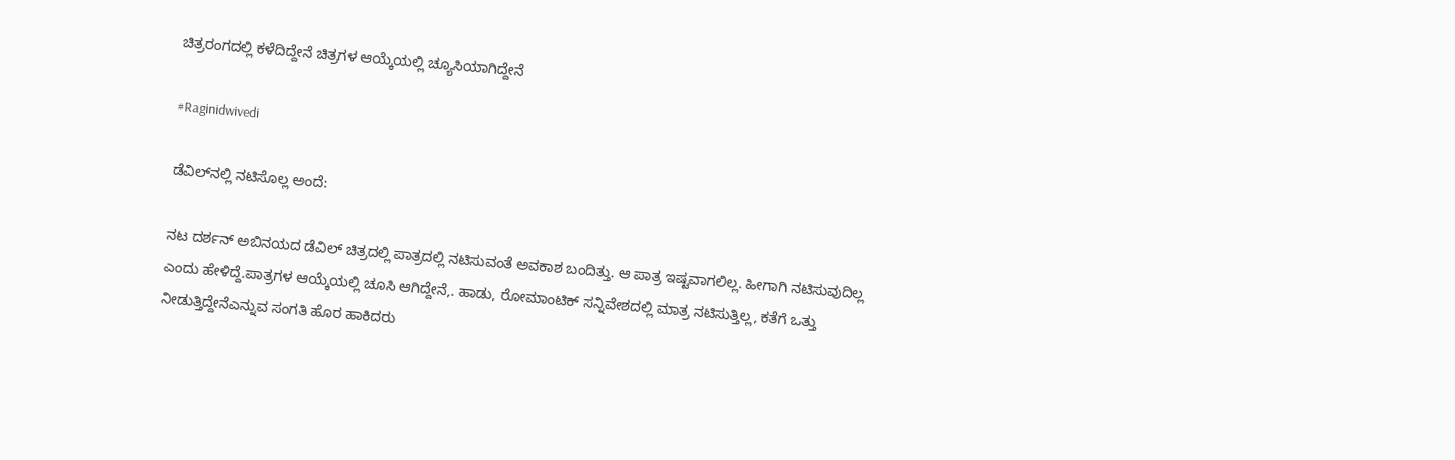ಚಿತ್ರರಂಗದಲ್ಲಿ ಕಳೆದಿದ್ದೇನೆ ಚಿತ್ರಗಳ ಆಯ್ಕೆಯಲ್ಲಿ ಚ್ಯೂಸಿಯಾಗಿದ್ದೇನೆ

#Raginidwivedi

ಡೆವಿಲ್‍ನಲ್ಲಿ ನಟಿಸೊಲ್ಲ ಅಂದೆ:

ನಟ ದರ್ಶನ್ ಅಬಿನಯದ ಡೆವಿಲ್ ಚಿತ್ರದಲ್ಲಿ ಪಾತ್ರದಲ್ಲಿ ನಟಿಸುವಂತೆ ಅವಕಾಶ ಬಂದಿತ್ತು. ಆ ಪಾತ್ರ ಇಷ್ಟವಾಗಲಿಲ್ಲ. ಹೀಗಾಗಿ ನಟಿಸುವುದಿಲ್ಲ ಎಂದು ಹೇಳಿದ್ದೆ.ಪಾತ್ರಗಳ ಆಯ್ಕೆಯಲ್ಲಿ ಚೂಸಿ ಆಗಿದ್ದೇನೆ,. ಹಾಡು, ರೋಮಾಂಟಿಕ್ ಸನ್ನಿವೇಶದಲ್ಲಿ ಮಾತ್ರ ನಟಿಸುತ್ತಿಲ್ಲ, ಕತೆಗೆ ಒತ್ತು ನೀಡುತ್ತಿದ್ದೇನೆಎನ್ನುವ ಸಂಗತಿ ಹೊರ ಹಾಕಿದರು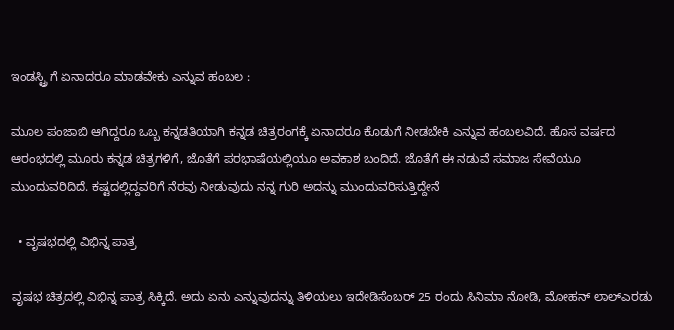ಇಂಡಸ್ಟ್ರಿ ಗೆ ಏನಾದರೂ ಮಾಡವೇಕು ಎನ್ನುವ ಹಂಬಲ :

ಮೂಲ ಪಂಜಾಬಿ ಆಗಿದ್ದರೂ ಒಬ್ಬ ಕನ್ನಡತಿಯಾಗಿ ಕನ್ನಡ ಚಿತ್ರರಂಗಕ್ಕೆ ಏನಾದರೂ ಕೊಡುಗೆ ನೀಡಬೇಕಿ ಎನ್ನುವ ಹಂಬಲವಿದೆ. ಹೊಸ ವರ್ಷದ ಆರಂಭದಲ್ಲಿ ಮೂರು ಕನ್ನಡ ಚಿತ್ರಗಳಿಗೆ, ಜೊತೆಗೆ ಪರಭಾಷೆಯಲ್ಲಿಯೂ ಅವಕಾಶ ಬಂದಿದೆ. ಜೊತೆಗೆ ಈ ನಡುವೆ ಸಮಾಜ ಸೇವೆಯೂ ಮುಂದುವರಿದಿದೆ. ಕಷ್ಟದಲ್ಲಿದ್ದವರಿಗೆ ನೆರವು ನೀಡುವುದು ನನ್ನ ಗುರಿ ಅದನ್ನು ಮುಂದುವರಿಸುತ್ತಿದ್ದೇನೆ

  • ವೃಷಭದಲ್ಲಿ ವಿಭಿನ್ನ ಪಾತ್ರ

ವೃಷಭ ಚಿತ್ರದಲ್ಲಿ ವಿಭಿನ್ನ ಪಾತ್ರ ಸಿಕ್ಕಿದೆ. ಅದು ಏನು ಎನ್ನುವುದನ್ನು ತಿಳಿಯಲು ಇದೇಡಿಸೆಂಬರ್ 25 ರಂದು ಸಿನಿಮಾ ನೋಡಿ, ಮೋಹನ್ ಲಾಲ್‍ಎರಡು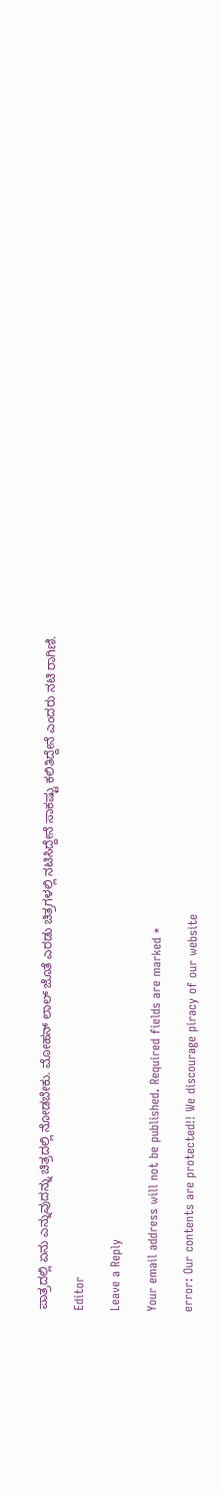ಪಾತ್ರದಲ್ಲಿ ಏನು ಎನ್ನುವುದನ್ನು ಚಿತ್ರದಲ್ಲಿ ನೋಡಬೇಕು. ಮೋಹನ್ ಲಾಲ್ ಜೊತೆ ಎರಡು ಚಿತ್ರಗಳಲ್ಲಿ ನಟಿಸಿದ್ದೇನೆ ಸಾಕಷ್ಟು ಕಲಿತಿದ್ದೇನೆ ಎಂದರು ನಟಿ ರಾಗಿಣಿ.

Editor

Leave a Reply

Your email address will not be published. Required fields are marked *

error: Our contents are protected!! We discourage piracy of our website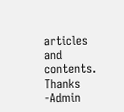articles and contents. Thanks -Admin